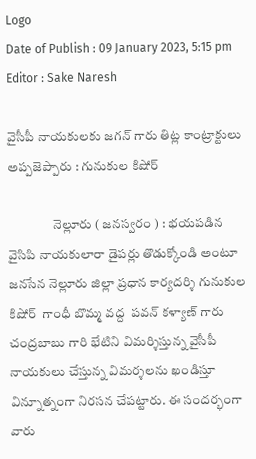Logo
Date of Publish : 09 January 2023, 5:15 pm
Editor : Sake Naresh

వైసీపీ నాయకులకు జగన్ గారు తిట్ల కాంట్రాక్టులు అప్పజెప్పారు : గునుకుల కిషోర్

                 నెల్లూరు ( జనస్వరం ) : భయపడిన వైసిపి నాయకులారా డైపర్లు తొడుక్కోండి అంటూ జనసేన నెల్లూరు జిల్లా ప్రధాన కార్యదర్శి గునుకుల కిషోర్  గాంధీ బొమ్మ వద్ద  పవన్ కళ్యాణ్ గారు చంద్రబాబు గారి భేటిని విమర్శిస్తున్న వైసీపీ నాయకులు చేస్తున్న విమర్శలను ఖండిస్తూ విన్నూత్నంగా నిరసన చేపట్టారు. ఈ సందర్భంగా వారు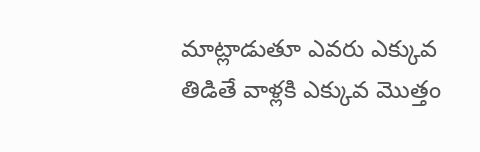మాట్లాడుతూ ఎవరు ఎక్కువ తిడితే వాళ్లకి ఎక్కువ మొత్తం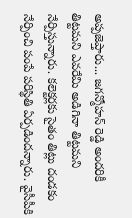అప్పజెప్తారు... జగన్మోహన్ రెడ్డి అందరికీ తిట్టమని ఎవరేమి అడిగినా తిట్టమని నేర్పిస్తున్నారు. కలెక్టర్లకు సైతం తిట్లు దండకం నేర్పించి పంపే పరిస్థితి ఏర్పడిందన్నారు. వైసీపీకి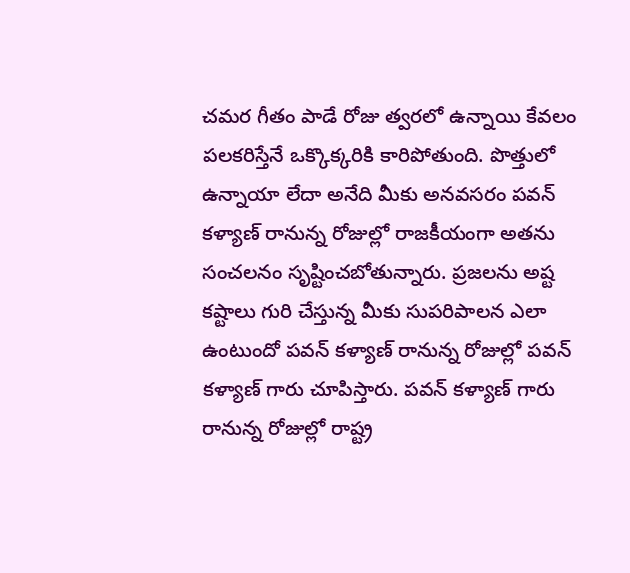చమర గీతం పాడే రోజు త్వరలో ఉన్నాయి కేవలం పలకరిస్తేనే ఒక్కొక్కరికి కారిపోతుంది. పొత్తులో ఉన్నాయా లేదా అనేది మీకు అనవసరం పవన్ కళ్యాణ్ రానున్న రోజుల్లో రాజకీయంగా అతను సంచలనం సృష్టించబోతున్నారు. ప్రజలను అష్ట కష్టాలు గురి చేస్తున్న మీకు సుపరిపాలన ఎలా ఉంటుందో పవన్ కళ్యాణ్ రానున్న రోజుల్లో పవన్ కళ్యాణ్ గారు చూపిస్తారు. పవన్ కళ్యాణ్ గారు రానున్న రోజుల్లో రాష్ట్ర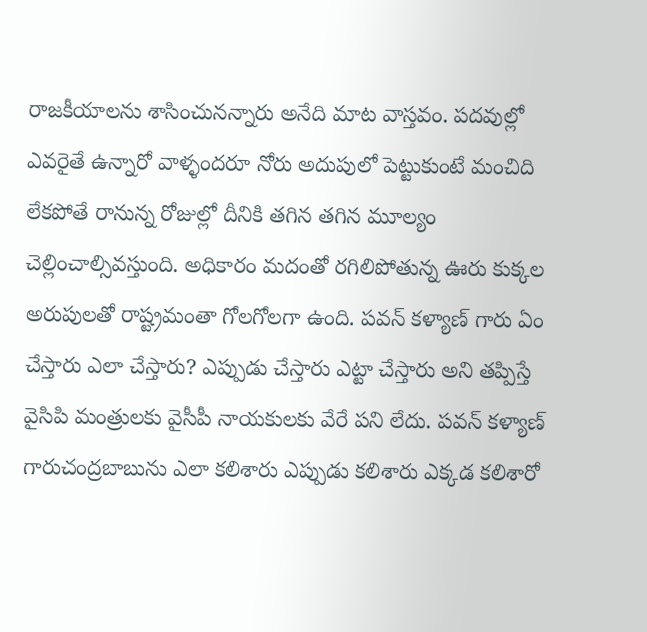రాజకీయాలను శాసించునన్నారు అనేది మాట వాస్తవం. పదవుల్లో ఎవరైతే ఉన్నారో వాళ్ళందరూ నోరు అదుపులో పెట్టుకుంటే మంచిది లేకపోతే రానున్న రోజుల్లో దీనికి తగిన తగిన మూల్యం చెల్లించాల్సివస్తుంది. అధికారం మదంతో రగిలిపోతున్న ఊరు కుక్కల అరుపులతో రాష్ట్రమంతా గోలగోలగా ఉంది. పవన్ కళ్యాణ్ గారు ఏం చేస్తారు ఎలా చేస్తారు? ఎప్పుడు చేస్తారు ఎట్టా చేస్తారు అని తప్పిస్తే వైసిపి మంత్రులకు వైసీపీ నాయకులకు వేరే పని లేదు. పవన్ కళ్యాణ్ గారుచంద్రబాబును ఎలా కలిశారు ఎప్పుడు కలిశారు ఎక్కడ కలిశారో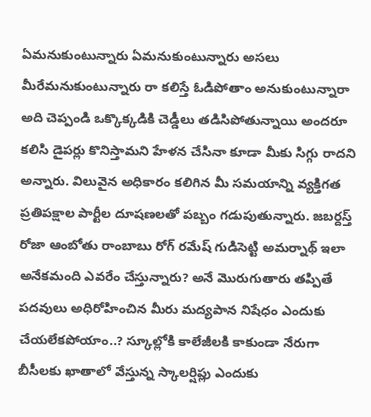ఏమనుకుంటున్నారు ఏమనుకుంటున్నారు అసలు మీరేమనుకుంటున్నారు రా కలిస్తే ఓడిపోతాం అనుకుంటున్నారా అది చెప్పండి ఒక్కొక్కడికి చెడ్డీలు తడిసిపోతున్నాయి అందరూ కలిసి డైపర్లు కొనిస్తామని హేళన చేసినా కూడా మీకు సిగ్గు రాదని అన్నారు. విలువైన అధికారం కలిగిన మీ సమయాన్ని వ్యక్తిగత ప్రతిపక్షాల పార్టీల దూషణలతో పబ్బం గడుపుతున్నారు. జబర్దస్త్ రోజా ఆంబోతు రాంబాబు రోగ్ రమేష్ గుడిసెట్టి అమర్నాథ్ ఇలా అనేకమంది ఎవరేం చేస్తున్నారు? అనే మొరుగుతారు తప్పితే పదవులు అధిరోహించిన మీరు మద్యపాన నిషేధం ఎందుకు చేయలేకపోయాం..? స్కూల్లోకి కాలేజీలకి కాకుండా నేరుగా బీసీలకు ఖాతాలో వేస్తున్న స్కాలర్షిప్లు ఎందుకు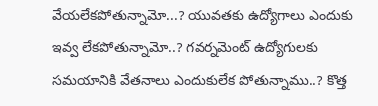వేయలేకపోతున్నామో...? యువతకు ఉద్యోగాలు ఎందుకు ఇవ్వ లేకపోతున్నామో..? గవర్నమెంట్ ఉద్యోగులకు సమయానికి వేతనాలు ఎందుకులేక పోతున్నాము..? కొత్త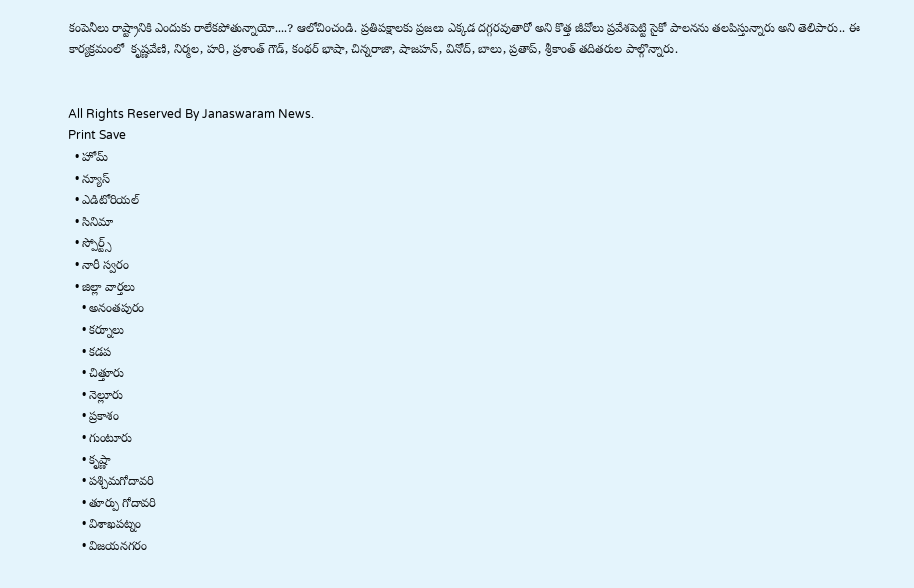కంపెనీలు రాష్ట్రానికి ఎందుకు రాలేకపోతున్నాయో....? ఆలోచించండి. ప్రతిపక్షాలకు ప్రజలు ఎక్కడ దగ్గరవుతారో అని కొత్త జీవోలు ప్రవేశపెట్టి సైకో పాలనను తలపిస్తున్నారు అని తెలిపారు.. ఈ కార్యక్రమంలో  కృష్ణవేణి, నిర్మల, హరి, ప్రశాంత్ గౌడ్, కంథర్ భాషా, చిన్నరాజా, షాజహన్, వినోద్, బాలు, ప్రతాప్, శ్రీకాంత్ తదితరుల పాల్గొన్నారు.


All Rights Reserved By Janaswaram News.
Print Save
  • హోమ్
  • న్యూస్
  • ఎడిటోరియల్
  • సినిమా
  • స్పోర్ట్స్
  • నారీ స్వరం
  • జిల్లా వార్తలు
    • అనంతపురం
    • కర్నూలు
    • కడప
    • చిత్తూరు
    • నెల్లూరు
    • ప్రకాశం
    • గుంటూరు
    • కృష్ణా
    • పశ్చిమగోదావరి
    • తూర్పు గోదావరి
    • విశాఖపట్నం
    • విజయనగరం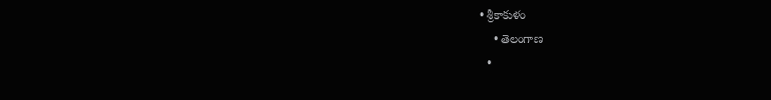• శ్రీకాకుళం
    • తెలంగాణ
  •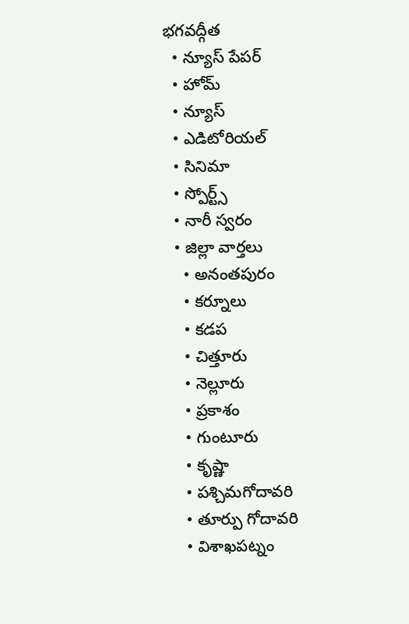భగవద్గీత
  • న్యూస్ పేపర్
  • హోమ్
  • న్యూస్
  • ఎడిటోరియల్
  • సినిమా
  • స్పోర్ట్స్
  • నారీ స్వరం
  • జిల్లా వార్తలు
    • అనంతపురం
    • కర్నూలు
    • కడప
    • చిత్తూరు
    • నెల్లూరు
    • ప్రకాశం
    • గుంటూరు
    • కృష్ణా
    • పశ్చిమగోదావరి
    • తూర్పు గోదావరి
    • విశాఖపట్నం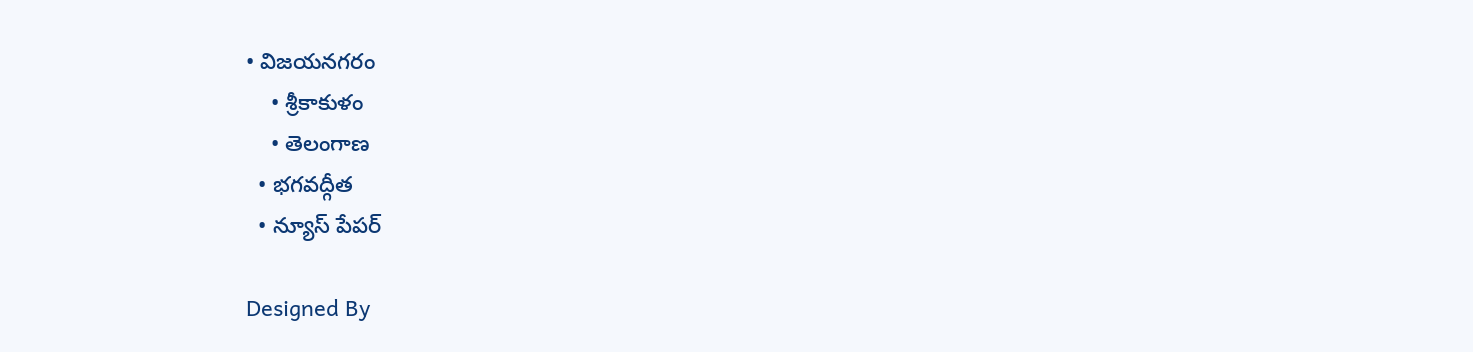• విజయనగరం
    • శ్రీకాకుళం
    • తెలంగాణ
  • భగవద్గీత
  • న్యూస్ పేపర్

Designed By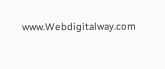www.Webdigitalway.com